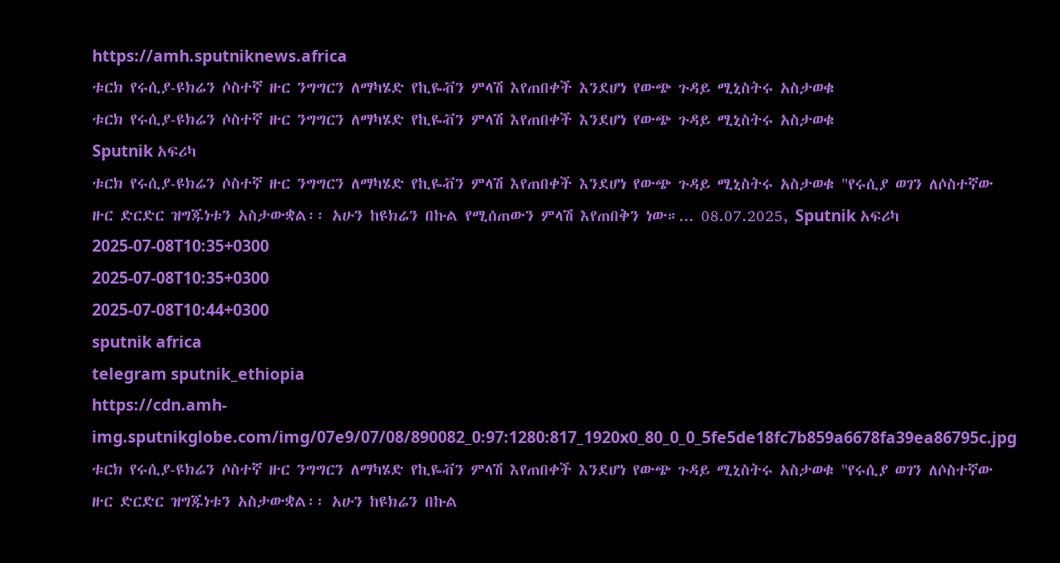https://amh.sputniknews.africa
ቱርክ የሩሲያ-ዩክሬን ሶስተኛ ዙር ንግግርን ለማካሄድ የኪዬቭን ምላሽ እየጠበቀች እንደሆነ የውጭ ጉዳይ ሚኒስትሩ አስታወቁ
ቱርክ የሩሲያ-ዩክሬን ሶስተኛ ዙር ንግግርን ለማካሄድ የኪዬቭን ምላሽ እየጠበቀች እንደሆነ የውጭ ጉዳይ ሚኒስትሩ አስታወቁ
Sputnik አፍሪካ
ቱርክ የሩሲያ-ዩክሬን ሶስተኛ ዙር ንግግርን ለማካሄድ የኪዬቭን ምላሽ እየጠበቀች እንደሆነ የውጭ ጉዳይ ሚኒስትሩ አስታወቁ "የሩሲያ ወገን ለሶስተኛው ዙር ድርድር ዝግጁነቱን አስታውቋል፡፡ አሁን ከዩክሬን በኩል የሚሰጠውን ምላሽ እየጠበቅን ነው።... 08.07.2025, Sputnik አፍሪካ
2025-07-08T10:35+0300
2025-07-08T10:35+0300
2025-07-08T10:44+0300
sputnik africa
telegram sputnik_ethiopia
https://cdn.amh-img.sputnikglobe.com/img/07e9/07/08/890082_0:97:1280:817_1920x0_80_0_0_5fe5de18fc7b859a6678fa39ea86795c.jpg
ቱርክ የሩሲያ-ዩክሬን ሶስተኛ ዙር ንግግርን ለማካሄድ የኪዬቭን ምላሽ እየጠበቀች እንደሆነ የውጭ ጉዳይ ሚኒስትሩ አስታወቁ "የሩሲያ ወገን ለሶስተኛው ዙር ድርድር ዝግጁነቱን አስታውቋል፡፡ አሁን ከዩክሬን በኩል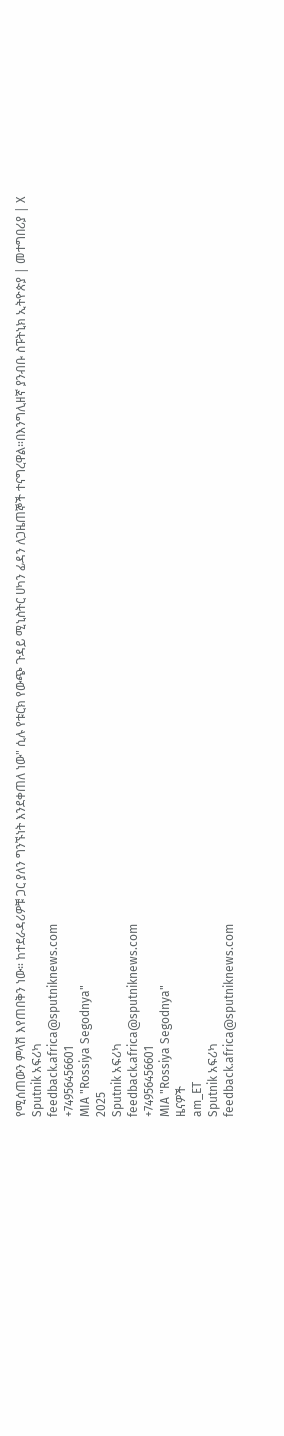የሚሰጠውን ምላሽ እየጠበቅን ነው። ከተደራዳሪዎቹ ጋር ያለን ግንኙነት እንደቀጠለ ነው" ሲሉ የቱርክ የውጭ ጉዳይ ሚኒስትር ሀካን ፊዳን ለጋዜጠኞች ተናግረዋል።በእንግሊዘኛ ያንብቡ ስፑትኒክ ኢትዮጵያ | መተግበሪያ | X
Sputnik አፍሪካ
feedback.africa@sputniknews.com
+74956456601
MIA "Rossiya Segodnya"
2025
Sputnik አፍሪካ
feedback.africa@sputniknews.com
+74956456601
MIA "Rossiya Segodnya"
ዜናዎች
am_ET
Sputnik አፍሪካ
feedback.africa@sputniknews.com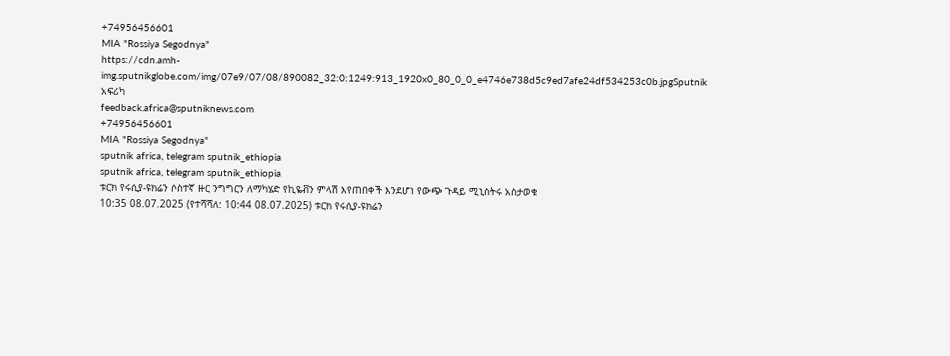+74956456601
MIA "Rossiya Segodnya"
https://cdn.amh-img.sputnikglobe.com/img/07e9/07/08/890082_32:0:1249:913_1920x0_80_0_0_e4746e738d5c9ed7afe24df534253c0b.jpgSputnik አፍሪካ
feedback.africa@sputniknews.com
+74956456601
MIA "Rossiya Segodnya"
sputnik africa, telegram sputnik_ethiopia
sputnik africa, telegram sputnik_ethiopia
ቱርክ የሩሲያ-ዩክሬን ሶስተኛ ዙር ንግግርን ለማካሄድ የኪዬቭን ምላሽ እየጠበቀች እንደሆነ የውጭ ጉዳይ ሚኒስትሩ አስታወቁ
10:35 08.07.2025 (የተሻሻለ: 10:44 08.07.2025) ቱርክ የሩሲያ-ዩክሬን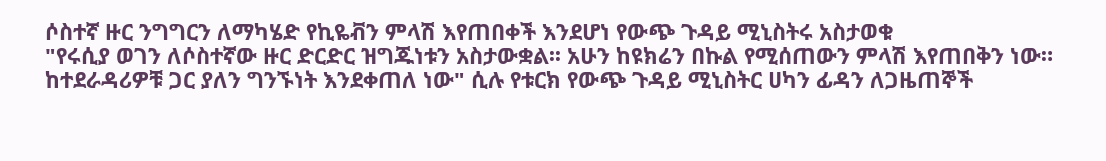ሶስተኛ ዙር ንግግርን ለማካሄድ የኪዬቭን ምላሽ እየጠበቀች እንደሆነ የውጭ ጉዳይ ሚኒስትሩ አስታወቁ
"የሩሲያ ወገን ለሶስተኛው ዙር ድርድር ዝግጁነቱን አስታውቋል፡፡ አሁን ከዩክሬን በኩል የሚሰጠውን ምላሽ እየጠበቅን ነው። ከተደራዳሪዎቹ ጋር ያለን ግንኙነት እንደቀጠለ ነው" ሲሉ የቱርክ የውጭ ጉዳይ ሚኒስትር ሀካን ፊዳን ለጋዜጠኞች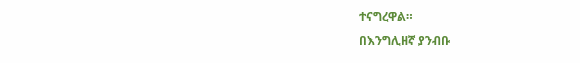ተናግረዋል።
በእንግሊዘኛ ያንብቡ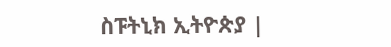ስፑትኒክ ኢትዮጵያ |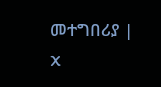መተግበሪያ | X